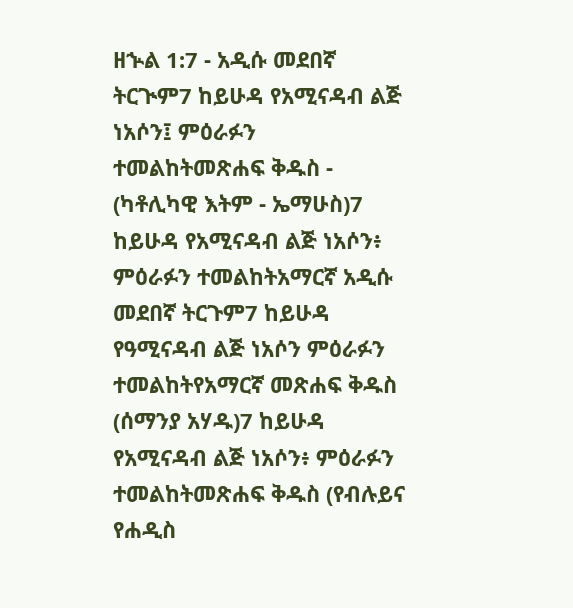ዘኍል 1:7 - አዲሱ መደበኛ ትርጒም7 ከይሁዳ የአሚናዳብ ልጅ ነአሶን፤ ምዕራፉን ተመልከትመጽሐፍ ቅዱስ - (ካቶሊካዊ እትም - ኤማሁስ)7 ከይሁዳ የአሚናዳብ ልጅ ነአሶን፥ ምዕራፉን ተመልከትአማርኛ አዲሱ መደበኛ ትርጉም7 ከይሁዳ የዓሚናዳብ ልጅ ነአሶን ምዕራፉን ተመልከትየአማርኛ መጽሐፍ ቅዱስ (ሰማንያ አሃዱ)7 ከይሁዳ የአሚናዳብ ልጅ ነአሶን፥ ምዕራፉን ተመልከትመጽሐፍ ቅዱስ (የብሉይና የሐዲስ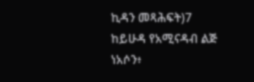ኪዳን መጻሕፍት)7 ከይሁዳ የአሚናዳብ ልጅ ነአሶን፥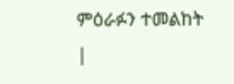ምዕራፉን ተመልከት |